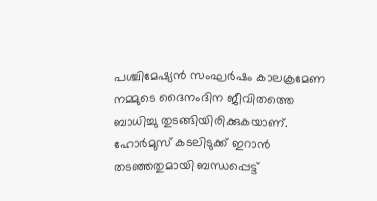പശ്ചിമേഷ്യൻ സംഘർഷം കാലക്രമേണ നമ്മുടെ ദൈനംദിന ജീവിതത്തെ ബാധിച്ചു തുടങ്ങിയിരിക്കുകയാണ്. ഹോർമുസ് കടലിടുക്ക് ഇറാൻ തടഞ്ഞതുമായി ബന്ധപ്പെട്ട്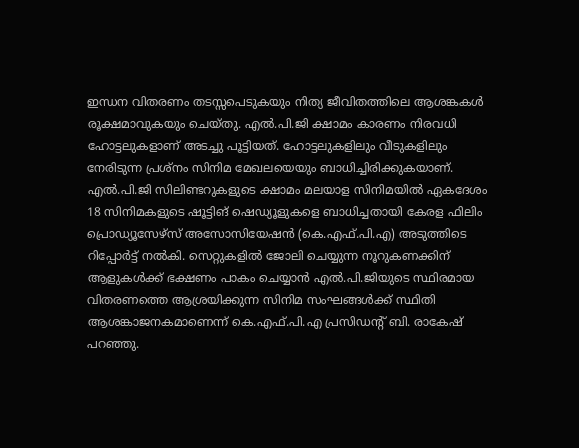ഇന്ധന വിതരണം തടസ്സപെടുകയും നിത്യ ജീവിതത്തിലെ ആശങ്കകൾ രൂക്ഷമാവുകയും ചെയ്തു. എൽ.പി.ജി ക്ഷാമം കാരണം നിരവധി ഹോട്ടലുകളാണ് അടച്ചു പൂട്ടിയത്. ഹോട്ടലുകളിലും വീടുകളിലും നേരിടുന്ന പ്രശ്നം സിനിമ മേഖലയെയും ബാധിച്ചിരിക്കുകയാണ്. എൽ.പി.ജി സിലിണ്ടറുകളുടെ ക്ഷാമം മലയാള സിനിമയിൽ ഏകദേശം 18 സിനിമകളുടെ ഷൂട്ടിങ് ഷെഡ്യൂളുകളെ ബാധിച്ചതായി കേരള ഫിലിം പ്രൊഡ്യൂസേഴ്സ് അസോസിയേഷൻ (കെ.എഫ്.പി.എ) അടുത്തിടെ റിപ്പോർട്ട് നൽകി. സെറ്റുകളിൽ ജോലി ചെയ്യുന്ന നൂറുകണക്കിന് ആളുകൾക്ക് ഭക്ഷണം പാകം ചെയ്യാൻ എൽ.പി.ജിയുടെ സ്ഥിരമായ വിതരണത്തെ ആശ്രയിക്കുന്ന സിനിമ സംഘങ്ങൾക്ക് സ്ഥിതി ആശങ്കാജനകമാണെന്ന് കെ.എഫ്.പി.എ പ്രസിഡന്റ് ബി. രാകേഷ് പറഞ്ഞു.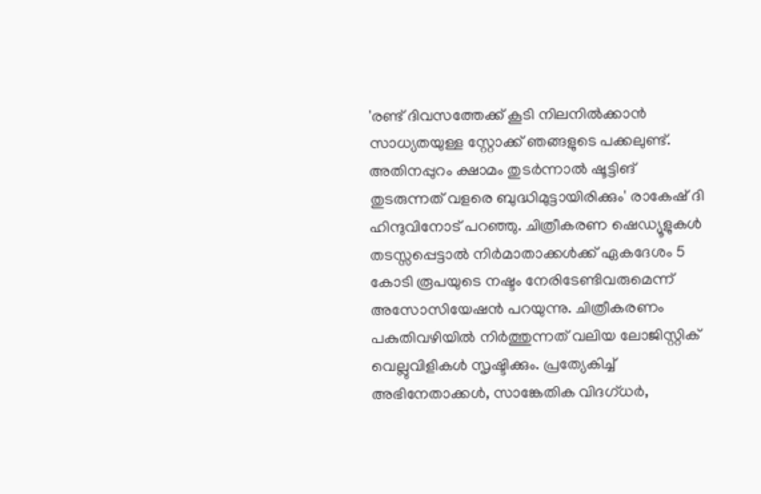'രണ്ട് ദിവസത്തേക്ക് കൂടി നിലനിൽക്കാൻ സാധ്യതയുള്ള സ്റ്റോക്ക് ഞങ്ങളുടെ പക്കലുണ്ട്. അതിനപ്പുറം ക്ഷാമം തുടർന്നാൽ ഷൂട്ടിങ് തുടരുന്നത് വളരെ ബുദ്ധിമുട്ടായിരിക്കും' രാകേഷ് ദി ഹിന്ദുവിനോട് പറഞ്ഞു. ചിത്രീകരണ ഷെഡ്യൂളുകൾ തടസ്സപ്പെട്ടാൽ നിർമാതാക്കൾക്ക് ഏകദേശം 5 കോടി രൂപയുടെ നഷ്ടം നേരിടേണ്ടിവരുമെന്ന് അസോസിയേഷൻ പറയുന്നു. ചിത്രീകരണം പകുതിവഴിയിൽ നിർത്തുന്നത് വലിയ ലോജിസ്റ്റിക് വെല്ലുവിളികൾ സൃഷ്ടിക്കും. പ്രത്യേകിച്ച് അഭിനേതാക്കൾ, സാങ്കേതിക വിദഗ്ധർ,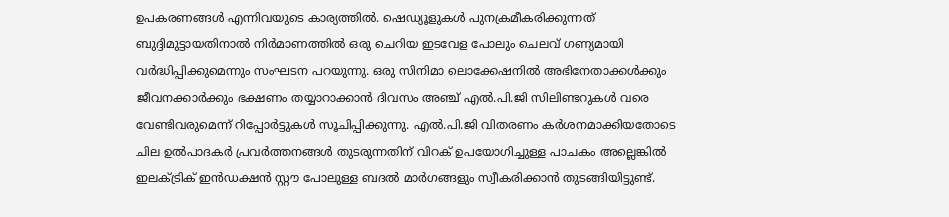ഉപകരണങ്ങൾ എന്നിവയുടെ കാര്യത്തിൽ. ഷെഡ്യൂളുകൾ പുനക്രമീകരിക്കുന്നത് ബുദ്ദിമുട്ടായതിനാൽ നിർമാണത്തിൽ ഒരു ചെറിയ ഇടവേള പോലും ചെലവ് ഗണ്യമായി വർദ്ധിപ്പിക്കുമെന്നും സംഘടന പറയുന്നു. ഒരു സിനിമാ ലൊക്കേഷനിൽ അഭിനേതാക്കൾക്കും ജീവനക്കാർക്കും ഭക്ഷണം തയ്യാറാക്കാൻ ദിവസം അഞ്ച് എൽ.പി.ജി സിലിണ്ടറുകൾ വരെ വേണ്ടിവരുമെന്ന് റിപ്പോർട്ടുകൾ സൂചിപ്പിക്കുന്നു. എൽ.പി.ജി വിതരണം കർശനമാക്കിയതോടെ ചില ഉൽപാദകർ പ്രവർത്തനങ്ങൾ തുടരുന്നതിന് വിറക് ഉപയോഗിച്ചുള്ള പാചകം അല്ലെങ്കിൽ ഇലക്ട്രിക് ഇൻഡക്ഷൻ സ്റ്റൗ പോലുള്ള ബദൽ മാർഗങ്ങളും സ്വീകരിക്കാൻ തുടങ്ങിയിട്ടുണ്ട്.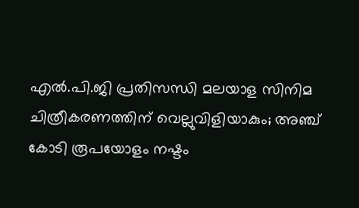എൽ.പി.ജി പ്രതിസന്ധി മലയാള സിനിമ ചിത്രീകരണത്തിന് വെല്ലുവിളിയാകും; അഞ്ച് കോടി രൂപയോളം നഷ്ടം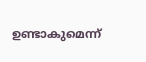ഉണ്ടാകുമെന്ന്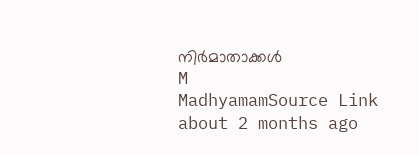നിർമാതാക്കൾ
M
MadhyamamSource Link
about 2 months ago